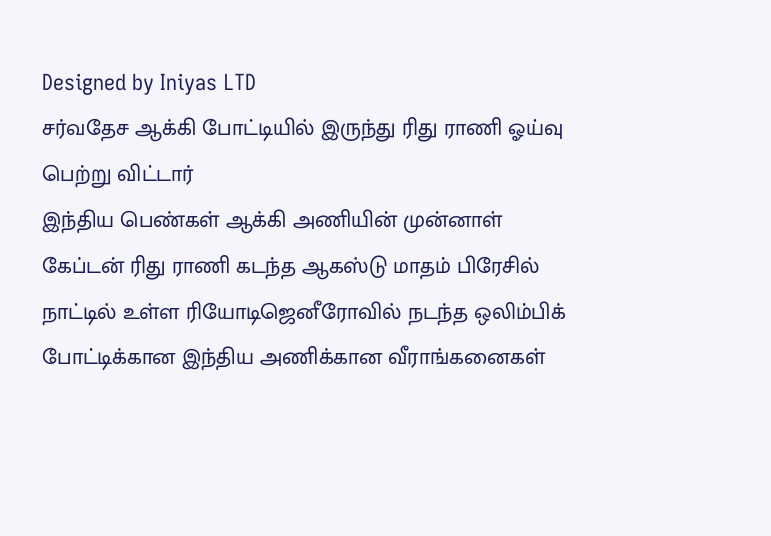Designed by Iniyas LTD
சர்வதேச ஆக்கி போட்டியில் இருந்து ரிது ராணி ஓய்வு பெற்று விட்டார்
இந்திய பெண்கள் ஆக்கி அணியின் முன்னாள் கேப்டன் ரிது ராணி கடந்த ஆகஸ்டு மாதம் பிரேசில் நாட்டில் உள்ள ரியோடிஜெனீரோவில் நடந்த ஒலிம்பிக் போட்டிக்கான இந்திய அணிக்கான வீராங்கனைகள்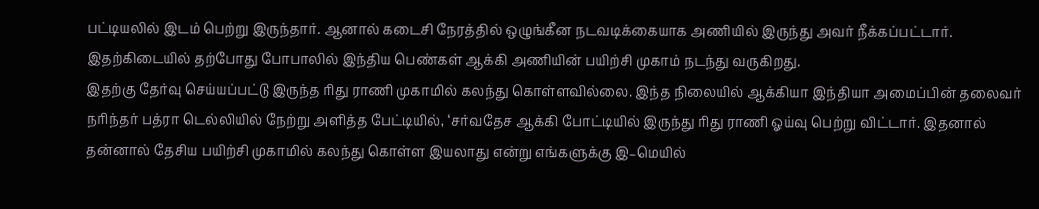பட்டியலில் இடம் பெற்று இருந்தார். ஆனால் கடைசி நேரத்தில் ஒழுங்கீன நடவடிக்கையாக அணியில் இருந்து அவர் நீக்கப்பட்டார். இதற்கிடையில் தற்போது போபாலில் இந்திய பெண்கள் ஆக்கி அணியின் பயிற்சி முகாம் நடந்து வருகிறது.
இதற்கு தேர்வு செய்யப்பட்டு இருந்த ரிது ராணி முகாமில் கலந்து கொள்ளவில்லை. இந்த நிலையில் ஆக்கியா இந்தியா அமைப்பின் தலைவர் நரிந்தர் பத்ரா டெல்லியில் நேற்று அளித்த பேட்டியில், ‘சர்வதேச ஆக்கி போட்டியில் இருந்து ரிது ராணி ஓய்வு பெற்று விட்டார். இதனால் தன்னால் தேசிய பயிற்சி முகாமில் கலந்து கொள்ள இயலாது என்று எங்களுக்கு இ–மெயில்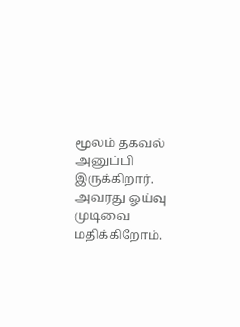மூலம் தகவல் அனுப்பி இருக்கிறார். அவரது ஓய்வு முடிவை மதிக்கிறோம்.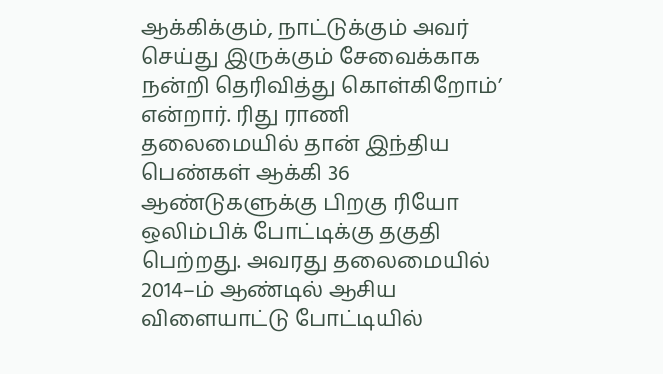ஆக்கிக்கும், நாட்டுக்கும் அவர் செய்து இருக்கும் சேவைக்காக நன்றி தெரிவித்து கொள்கிறோம்’ என்றார். ரிது ராணி தலைமையில் தான் இந்திய பெண்கள் ஆக்கி 36 ஆண்டுகளுக்கு பிறகு ரியோ ஒலிம்பிக் போட்டிக்கு தகுதி பெற்றது. அவரது தலைமையில் 2014–ம் ஆண்டில் ஆசிய விளையாட்டு போட்டியில்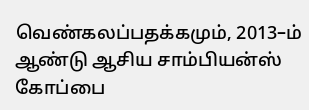வெண்கலப்பதக்கமும், 2013–ம் ஆண்டு ஆசிய சாம்பியன்ஸ் கோப்பை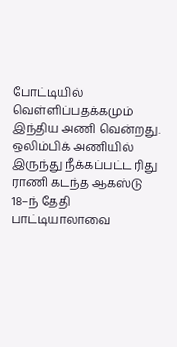போட்டியில் வெள்ளிப்பதக்கமும் இந்திய அணி வென்றது. ஒலிம்பிக் அணியில் இருந்து நீக்கப்பட்ட ரிது ராணி கடந்த ஆகஸ்டு 18–ந் தேதி பாட்டியாலாவை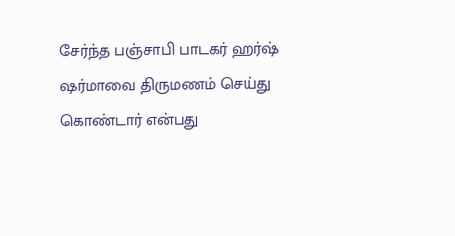சேர்ந்த பஞ்சாபி பாடகர் ஹர்ஷ் ஷர்மாவை திருமணம் செய்து கொண்டார் என்பது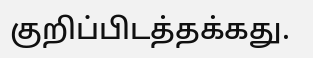குறிப்பிடத்தக்கது.